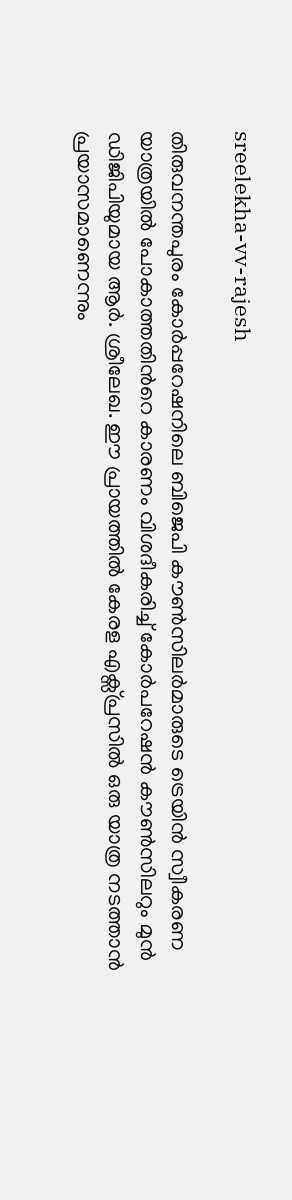sreelekha-vv-rajesh

തിരുവനന്തപുരം കോര്‍പ്പറേഷനിലെ ബിജെപി കൗണ്‍സിലര്‍മാരുടെ ട്രെയിന്‍ സ്വീകരണ യാത്രയില്‍ പോകാത്തതിന്‍റെ കാരണം വിശദീകരിച്ച് കോർപറേഷൻ കൗൺസിലറും മുൻ ഡിജിപിയുമായ ആർ. ശ്രീലേഖ. ഈ പ്രായത്തിൽ കേരള എക്സ്പ്രസിൽ ഒരു യാത്ര നടത്താൻ പ്രയാസമാണെന്നും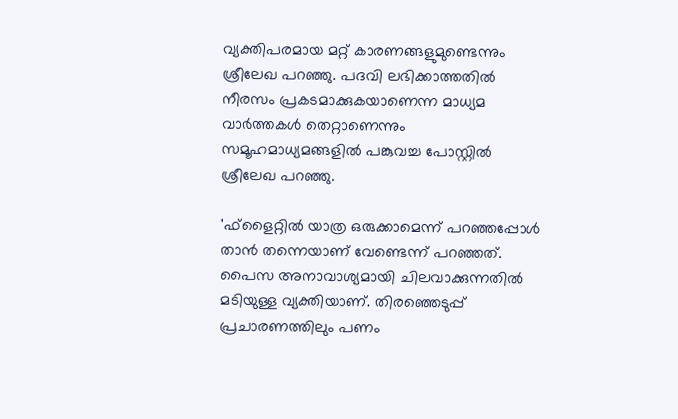വ്യക്തിപരമായ മറ്റ് കാരണങ്ങളുമുണ്ടെന്നും ശ്രീലേഖ പറഞ്ഞു. പദവി ലഭിക്കാത്തതില്‍ നീരസം പ്രകടമാക്കുകയാണെന്ന മാധ്യമ വാര്‍ത്തകള്‍ തെറ്റാണെന്നും സമൂഹമാധ്യമങ്ങളില്‍ പങ്കുവച്ച പോസ്റ്റില്‍ ശ്രീലേഖ പറഞ്ഞു.

'ഫ്ളൈറ്റില്‍ യാത്ര ഒരുക്കാമെന്ന് പറഞ്ഞപ്പോള്‍ താന്‍ തന്നെയാണ് വേണ്ടെന്ന് പറ‍ഞ്ഞത്. പൈസ അനാവാശ്യമായി ചിലവാക്കുന്നതിൽ മടിയുള്ള വ്യക്തിയാണ്. തിരഞ്ഞെടുപ്പ് പ്രചാരണത്തിലും പണം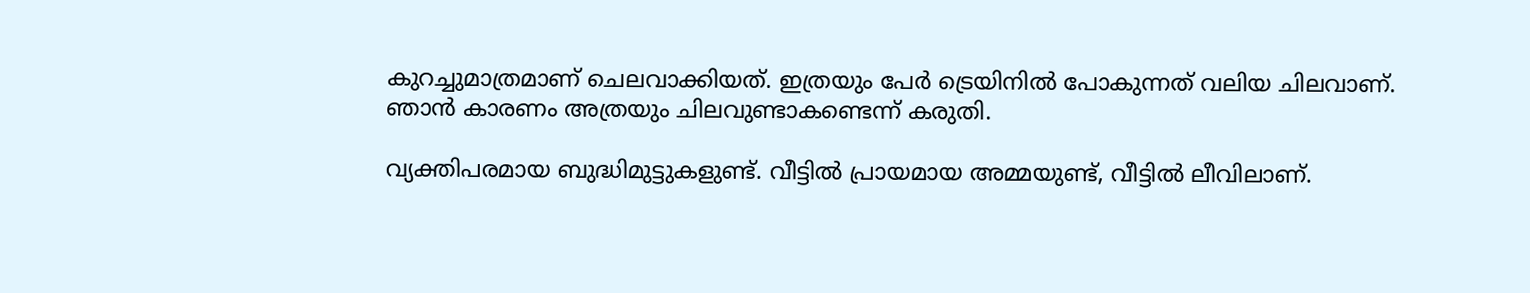കുറച്ചുമാത്രമാണ് ചെലവാക്കിയത്. ഇത്രയും പേര്‍ ട്രെയിനില്‍ പോകുന്നത് വലിയ ചിലവാണ്. ഞാന്‍ കാരണം അത്രയും ചിലവുണ്ടാകണ്ടെന്ന് കരുതി.

വ്യക്തിപരമായ ബുദ്ധിമുട്ടുകളുണ്ട്. വീട്ടിൽ പ്രായമായ അമ്മയുണ്ട്, വീട്ടില്‍ ലീവിലാണ്.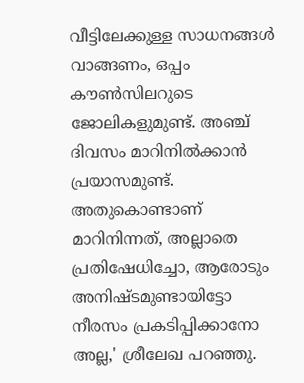വീട്ടിലേക്കുള്ള സാധനങ്ങള്‍ വാങ്ങണം, ഒപ്പം കൗൺസിലറുടെ ജോലികളുമുണ്ട്. അഞ്ച് ദിവസം മാറിനില്‍ക്കാന്‍ പ്രയാസമുണ്ട്. അതുകൊണ്ടാണ് മാറിനിന്നത്, അല്ലാതെ പ്രതിഷേധിച്ചോ, ആരോടും അനിഷ്ടമുണ്ടായിട്ടോ നീരസം പ്രകടിപ്പിക്കാനോ അല്ല,' ശ്രീലേഖ പറഞ്ഞു.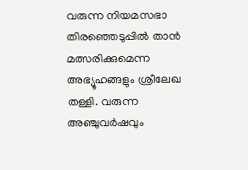വരുന്ന നിയമസഭാ തിരഞ്ഞെടുപ്പിൽ താൻ മത്സരിക്കുമെന്ന അഭ്യൂഹങ്ങളും ശ്രീലേഖ തള്ളി. വരുന്ന അഞ്ചുവർഷവും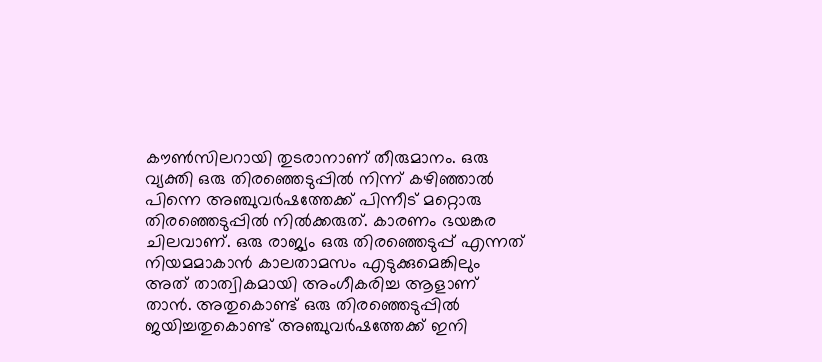കൗൺസിലറായി തുടരാനാണ് തീരുമാനം. ഒരു വ്യക്തി ഒരു തിരഞ്ഞെടുപ്പിൽ നിന്ന് കഴിഞ്ഞാൽ പിന്നെ അഞ്ചുവർഷത്തേക്ക് പിന്നീട് മറ്റൊരു തിരഞ്ഞെടുപ്പിൽ നിൽക്കരുത്. കാരണം ഭയങ്കര ചിലവാണ്. ഒരു രാജ്യം ഒരു തിരഞ്ഞെടുപ്പ് എന്നത് നിയമമാകാൻ കാലതാമസം എടുക്കുമെങ്കിലും അത് താത്വികമായി അംഗീകരിച്ച ആളാണ് താൻ. അതുകൊണ്ട് ഒരു തിരഞ്ഞെടുപ്പിൽ ജയിച്ചതുകൊണ്ട് അഞ്ചുവർഷത്തേക്ക് ഇനി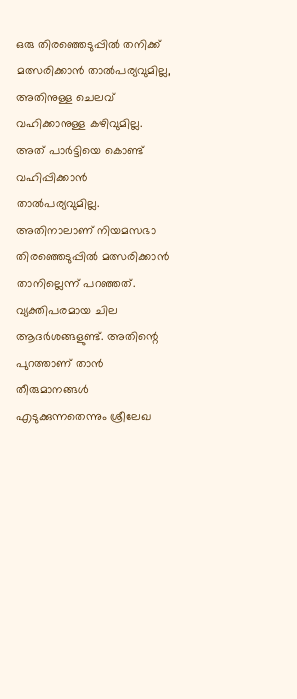ഒരു തിരഞ്ഞെടുപ്പിൽ തനിക്ക് മത്സരിക്കാൻ താൽപര്യവുമില്ല, അതിനുള്ള ചെലവ് വഹിക്കാനുള്ള കഴിവുമില്ല. അത് പാർട്ടിയെ കൊണ്ട് വഹിപ്പിക്കാൻ താൽപര്യവുമില്ല. അതിനാലാണ് നിയമസഭാ തിരഞ്ഞെടുപ്പിൽ മത്സരിക്കാൻ താനില്ലെന്ന് പറഞ്ഞത്. വ്യക്തിപരമായ ചില ആദർശങ്ങളുണ്ട്. അതിന്റെ പുറത്താണ് താൻ തീരുമാനങ്ങൾ എടുക്കുന്നതെന്നും ശ്രീലേഖ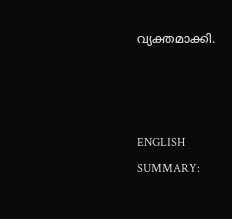വ്യക്തമാക്കി.



ENGLISH SUMMARY: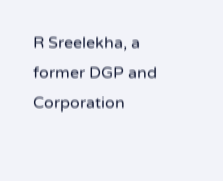R Sreelekha, a former DGP and Corporation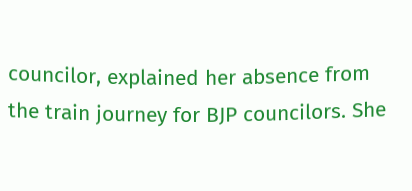councilor, explained her absence from the train journey for BJP councilors. She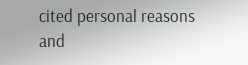cited personal reasons and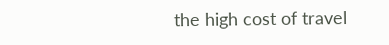the high cost of travel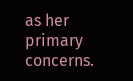as her primary concerns.